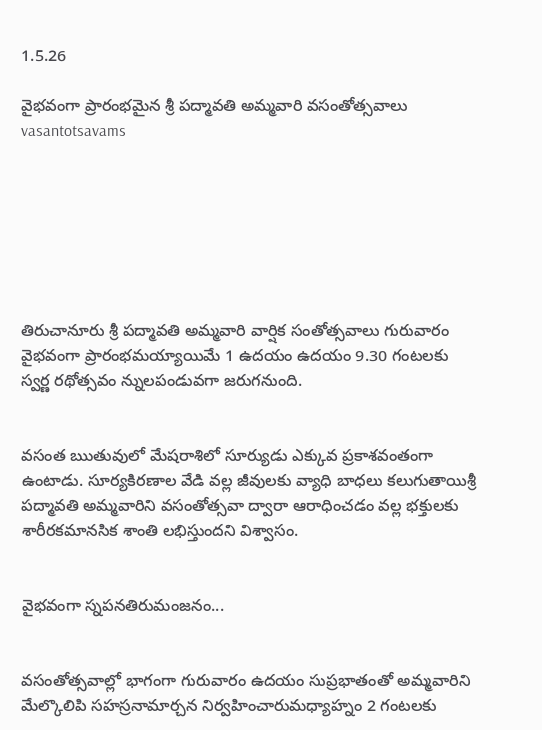1.5.26

వైభవంగా ప్రారంభమైన శ్రీ పద్మావతి అమ్మవారి వసంతోత్సవాలు vasantotsavams







తిరుచానూరు శ్రీ పద్మావతి అమ్మవారి వార్షిక సంతోత్సవాలు గురువారం వైభ‌వంగా ప్రారంభమయ్యాయిమే 1 ఉదయం ఉదయం 9.30 గంటలకు స్వర్ణ రథోత్సవం న్నులపండువగా జరుగనుంది.


వసంత ఋతువులో మేషరాశిలో సూర్యుడు ఎక్కువ ప్రకాశవంతంగా ఉంటాడు. సూర్యకిరణాల వేడి వల్ల జీవులకు వ్యాధి బాధలు కలుగుతాయిశ్రీ పద్మావతి అమ్మవారిని వసంతోత్సవా ద్వారా ఆరాధించడం వల్ల భక్తులకు శారీరకమానసిక శాంతి లభిస్తుందని విశ్వాసం.


వైభవంగా స్నపనతిరుమంజనం...


వసంతోత్సవాల్లో భాగంగా గురువారం ఉదయం సుప్రభాతంతో అమ్మవారిని మేల్కొలిపి సహస్రనామార్చన నిర్వహించారుమధ్యాహ్నం 2 గంటలకు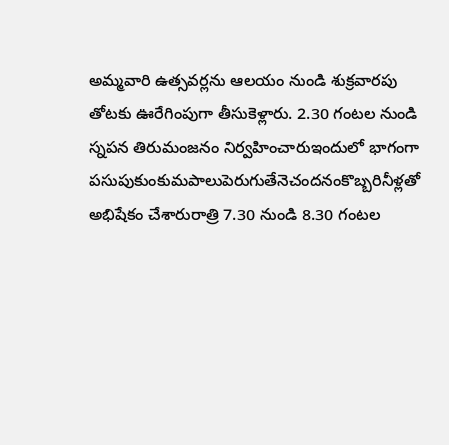అమ్మవారి ఉత్సవర్లను ఆలయం నుండి శుక్రవారపు తోటకు ఊరేగింపుగా తీసుకెళ్లారు. 2.30 గంటల నుండి స్నపన తిరుమంజనం నిర్వహించారుఇందులో భాగంగా పసుపుకుంకుమపాలుపెరుగుతేనెచందనంకొబ్బరినీళ్లతో అభిషేకం చేశారురాత్రి 7.30 నుండి 8.30 గంటల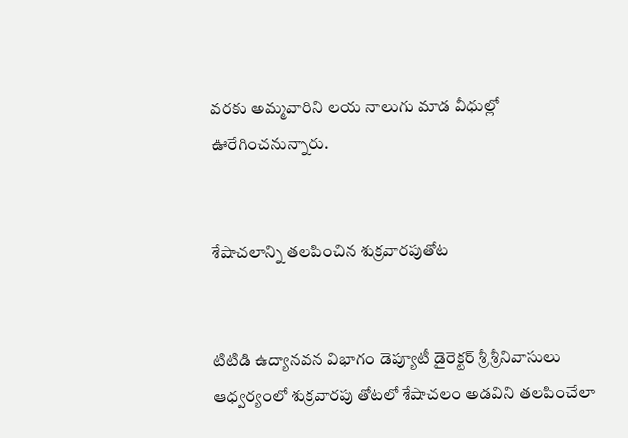వరకు అమ్మవారిని లయ నాలుగు మాడ వీధుల్లో ఊరేగించనున్నారు.


శేషాచలాన్ని తలపించిన శుక్ర‌వార‌పుతోట‌


టిటిడి ఉద్యాన‌వ‌న విభాగం డెప్యూటీ డైరెక్ట‌ర్ శ్రీ శ్రీ‌నివాసులు ఆధ్వ‌ర్యంలో శుక్ర‌వార‌పు తోట‌లో శేషాచ‌లం అడవిని త‌ల‌పించేలా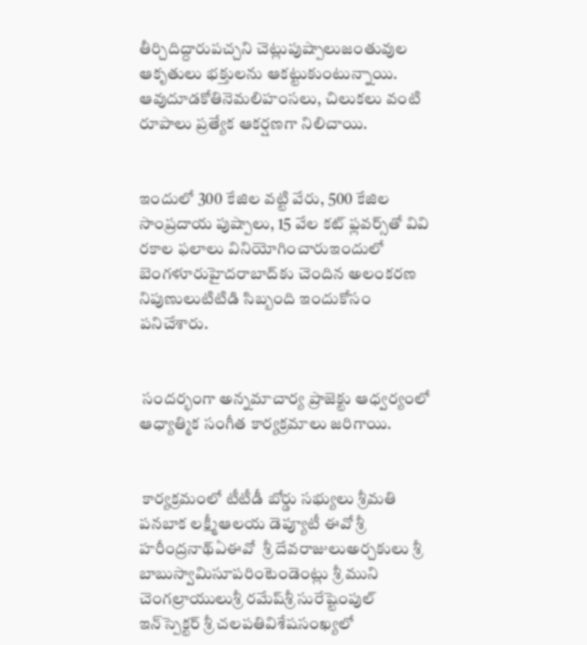తీర్చిదిద్దారుపచ్చని చెట్లుపుష్పాలుజంతువుల ఆకృతులు భక్తులను ఆకట్టుకుంటున్నాయి. ఆవుదూడకోతినెమలిహంసలు, చిలుకలు వంటి రూపాలు ప్రత్యేక ఆకర్షణగా నిలిచాయి.


ఇందులో 300 కేజిల వ‌ట్టి వేరు, 500 కేజిల సాంప్ర‌దాయ పుష్పాలు, 15 వేల క‌ట్ ఫ్ల‌వ‌ర్స్‌తో వివి ర‌కాల ఫలాలు వినియోగించారుఇందులో బెంగళూరుహైద‌రాబాద్‌కు చెందిన అలంకరణ నిపుణులుటిటిడి సిబ్బంది ఇందుకోసం పనిచేశారు.


 సంద‌ర్భంగా అన్నమాచార్య ప్రాజెక్టు ఆధ్వర్యంలో ఆధ్యాత్మిక సంగీత కార్యక్రమాలు జరిగాయి.


 కార్యక్రమంలో టీటీడీ బోర్డు స‌భ్యులు శ్రీ‌మ‌తి ప‌న‌బాక ల‌క్ష్మీఆలయ డెప్యూటీ ఈవో శ్రీ హ‌రీంద్ర‌నాథ్‌ఏఈవో  శ్రీ దేవ‌రాజులుఅర్చకులు శ్రీ బాబుస్వామిసూప‌రింటెండెంట్లు శ్రీ ముని చెంగ‌ల్రాయులుశ్రీ ర‌మేష్‌శ్రీ సురేష్టెంపుల్ ఇన్‌స్పెక్ట‌ర్ శ్రీ చ‌ల‌ప‌తివిశేష‌సంఖ్య‌లో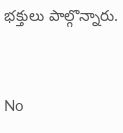భ‌క్తులు పాల్గొన్నారు.


No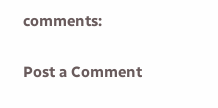comments:

Post a Comment